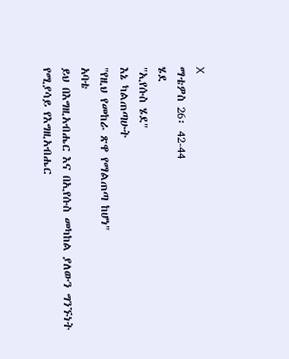X
ማቴዎስ 26፡ 42-44
ሄደ
"ኢየሱስ ሄደ"
እኔ ካልጠጣሁት
"የዚህ የመከራ ጽዋ የማልጠጣ ከሆነ"
አባቴ
ይህ በእግዚአብሔር እና በኢየሱስ መካከል ያለውን ግንኙነት የሚያሳይ የእግዚአብሔር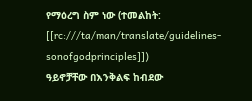የማዕረግ ስም ነው (ተመልከት: [[rc:///ta/man/translate/guidelines-sonofgodprinciples]])
ዓይኖቻቸው በእንቅልፍ ከብደው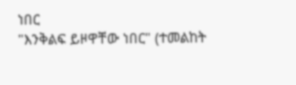ነበር
"እንቅልፍ ይዞዋቸው ነበር" (ተመልከት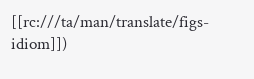[[rc:///ta/man/translate/figs-idiom]])